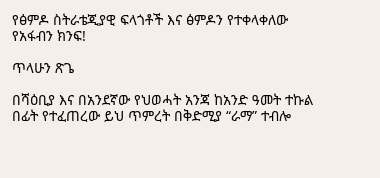የፅምዶ ስትራቴጂያዊ ፍላጎቶች እና ፅምዶን የተቀላቀለው የአፋብን ክንፍ!

ጥላሁን ጽጌ

በሻዕቢያ እና በአንደኛው የህወሓት አንጃ ከአንድ ዓመት ተኩል በፊት የተፈጠረው ይህ ጥምረት በቅድሚያ “ራማ” ተብሎ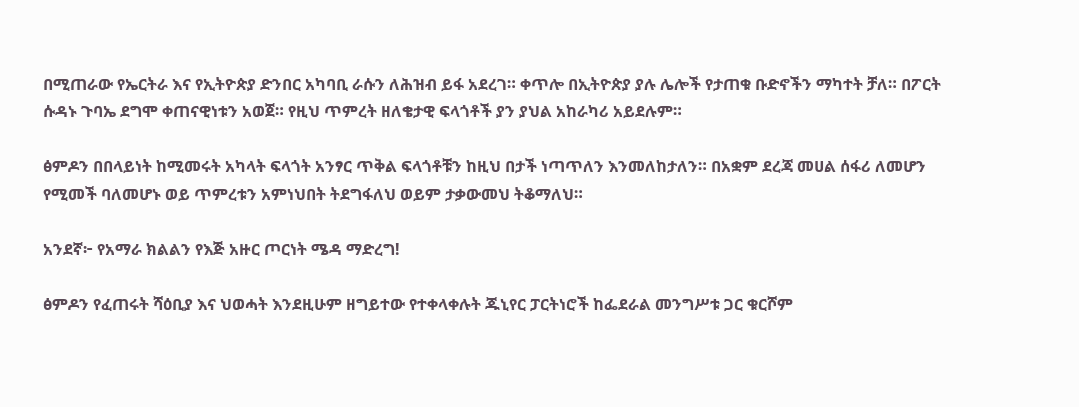በሚጠራው የኤርትራ እና የኢትዮጵያ ድንበር አካባቢ ራሱን ለሕዝብ ይፋ አደረገ። ቀጥሎ በኢትዮጵያ ያሉ ሌሎች የታጠቁ ቡድኖችን ማካተት ቻለ። በፖርት ሱዳኑ ጉባኤ ደግሞ ቀጠናዊነቱን አወጀ። የዚህ ጥምረት ዘለቄታዊ ፍላጎቶች ያን ያህል አከራካሪ አይደሉም።

ፅምዶን በበላይነት ከሚመሩት አካላት ፍላጎት አንፃር ጥቅል ፍላጎቶቹን ከዚህ በታች ነጣጥለን እንመለከታለን። በአቋም ደረጃ መሀል ሰፋሪ ለመሆን የሚመች ባለመሆኑ ወይ ጥምረቱን አምነህበት ትደግፋለህ ወይም ታቃውመህ ትቆማለህ።

አንደኛ፦ የአማራ ክልልን የእጅ አዙር ጦርነት ሜዳ ማድረግ!

ፅምዶን የፈጠሩት ሻዕቢያ እና ህወሓት እንደዚሁም ዘግይተው የተቀላቀሉት ጁኒየር ፓርትነሮች ከፌደራል መንግሥቱ ጋር ቁርሾም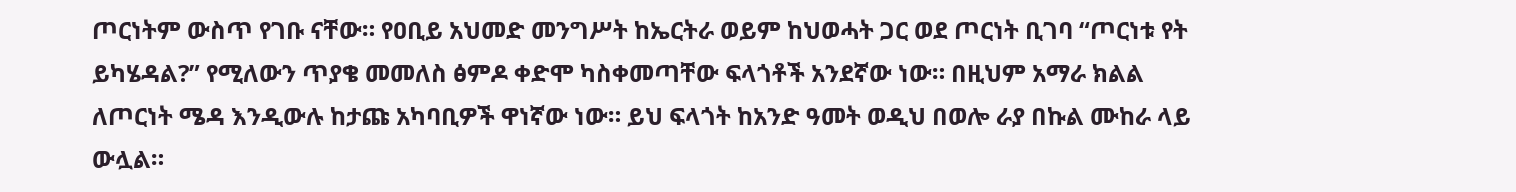ጦርነትም ውስጥ የገቡ ናቸው። የዐቢይ አህመድ መንግሥት ከኤርትራ ወይም ከህወሓት ጋር ወደ ጦርነት ቢገባ “ጦርነቱ የት ይካሄዳል?” የሚለውን ጥያቄ መመለስ ፅምዶ ቀድሞ ካስቀመጣቸው ፍላጎቶች አንደኛው ነው። በዚህም አማራ ክልል ለጦርነት ሜዳ እንዲውሉ ከታጩ አካባቢዎች ዋነኛው ነው። ይህ ፍላጎት ከአንድ ዓመት ወዲህ በወሎ ራያ በኩል ሙከራ ላይ ውሏል።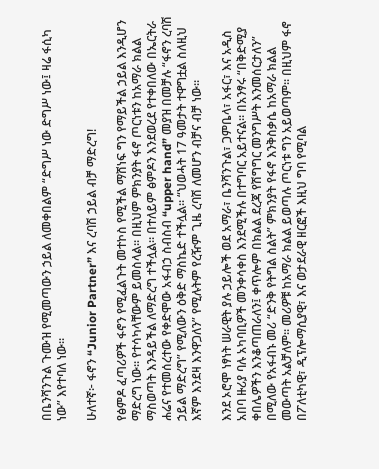በቤንሻንጉል ጉሙዝ የሚመጣውን ኃይል ለመቀበልም “ድግሥ ነው ድግሥ ነው፤ ዛሬ ፋሲካ ነው” እየተባለ ነው።

ሁለተኛ፦ ፋኖን “Junior Partner” እና ረባሽ ኃይል ብቻ ማድረግ!

የፅምዶ ፈጣሪዎች ፋኖን የሚፈልጉት መተኮስ የሚችል ማሸነፍ ግን የማይችል ኃይል እንዲሆን ማድረግ ነው። የተሳካላቸውም ይመስላል። በዚህም ምክንያት ፋኖ ጦርነቱን ከአማራ ክልል ማስወጣት እንዳይችል ለማድረግ ተችሏል። በተለይም ፅምዶን እንደወረደ የተቀበለው በኤርትራ ሐሬና የተመሰረተው የቀድሞው አፋብኃ ስብስብ “upper hand” መያዝ በመቻሉ “ፋኖን ረባሽ ኃይል ማድረግ” የሚለውን ዕቅድ ማስኬድ ተችሏል። “ህወሓት 17 ዓመታት ተዋግቷል ስለዚህ እኛም እንደዛ እንዋጋለን” የሚሉትም የረዥም ጊዜ ረባሽ ለመሆን ብቻና ብቻ ነው።

እንደ ኦሮሞ ነፃነት ሠራዊት ያሉ ኃይሎች ወደ አማራ፣ ቤንሻንጉል፣ ጋምቤላ፣ አፋር፣ እና አዲስ አበባ ዙሪያ ባሉ አካባቢዎች መንቀሳቀስ እንደሚችሉ በተግባር አይተናል። በአንፃሩ “በቅድሚያ ቀበሌዎችን እንቆጣጠራለን፤ ቀጥሎም በክልል ደረጃ የሽግግር መንግሥት እንመሰርታለን” በሚለው የአፋብኑ መሪ “ድንቅ የትግል ስልት” ምክንያት የፋኖ እንቅስቃሴ ከአማራ ክልል መውጣት አልቻለም። መሪዎቹ ከአማራ ክልል ይወጣሉ ጦርነቱ ግን አይወጣም። በዚህም ፋኖ በፖለቲካዊ፣ ዲፕሎማሲያዊ፣ እና ወታደራዊ ዘርፎች እዚህ ግባ የሚባል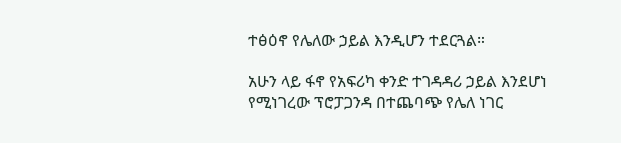ተፅዕኖ የሌለው ኃይል እንዲሆን ተደርጓል።

አሁን ላይ ፋኖ የአፍሪካ ቀንድ ተገዳዳሪ ኃይል እንደሆነ የሚነገረው ፕሮፓጋንዳ በተጨባጭ የሌለ ነገር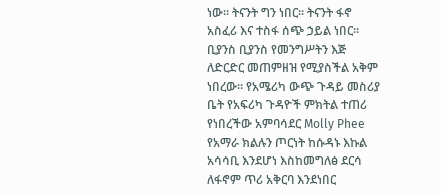ነው። ትናንት ግን ነበር። ትናንት ፋኖ አስፈሪ እና ተስፋ ሰጭ ኃይል ነበር። ቢያንስ ቢያንስ የመንግሥትን እጅ ለድርድር መጠምዘዝ የሚያስችል አቅም ነበረው። የአሜሪካ ውጭ ጉዳይ መስሪያ ቤት የአፍሪካ ጉዳዮች ምክትል ተጠሪ የነበረችው አምባሳደር Molly Phee የአማራ ክልሉን ጦርነት ከሱዳኑ እኩል አሳሳቢ እንደሆነ እስከመግለፅ ደርሳ ለፋኖም ጥሪ አቅርባ እንደነበር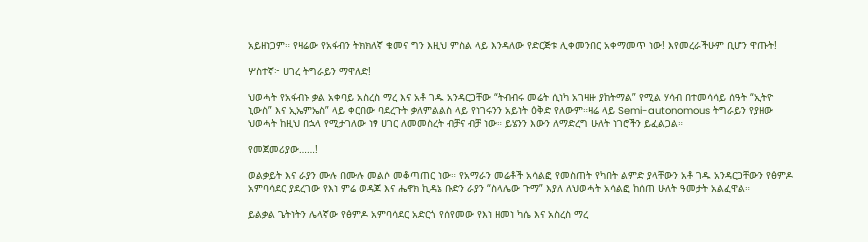አይዘነጋም። የዛሬው የአፋብን ትክክለኛ ቁመና ግን እዚህ ምስል ላይ እንዳለው የድርጅቱ ሊቀመንበር አቀማመጥ ነው! እየመረራችሁም ቢሆን ዋጡት!

ሦስተኛ፦ ሀገረ ትግራይን ማዋለድ!

ህወሓት የአፋብኑ ቃል አቀባይ አስረስ ማረ እና አቶ ገዱ አንዳርጋቸው “ትብብሩ መሬት ሲነካ አገዛዙ ያከትማል” የሚል ሃሳብ በተመሳሳይ ሰዓት “ኢትዮ ኒውስ” እና ኢኤምኤስ” ላይ ቀርበው ባደረጉት ቃለምልልስ ላይ የነገሩንን አይነት ዕቅድ የለውም።ዛሬ ላይ Semi-autonomous ትግራይን የያዘው ህወሓት ከዚህ በኋላ የሚታገለው ነፃ ሀገር ለመመስረት ብቻና ብቻ ነው። ይሄንን እውን ለማድረግ ሁለት ነገሮችን ይፈልጋል።

የመጀመሪያው……!

ወልቃይት እና ራያን ሙሉ በሙሉ መልሶ መቆጣጠር ነው። የአማራን መሬቶች አሳልፎ የመስጠት የካበት ልምድ ያላቸውን አቶ ገዱ አንዳርጋቸውን የፅምዶ አምባሳደር ያደረገው የእነ ምሬ ወዳጆ እና ሔኖክ ኪዳኔ ቡድን ራያን “ስላሌው ጉማ” እያለ ለህወሓት አሳልፎ ከሰጠ ሁለት ዓመታት አልፈዋል።

ይልቃል ጌትነትን ሌላኛው የፅምዶ አምባሳደር አድርጎ የሰየመው የእነ ዘመነ ካሴ እና አስረስ ማረ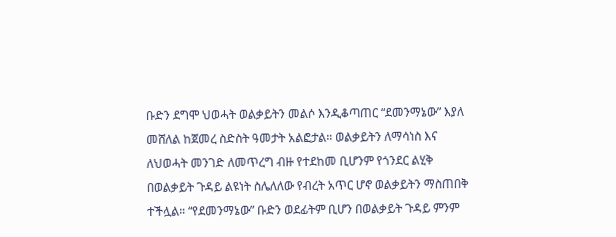ቡድን ደግሞ ህወሓት ወልቃይትን መልሶ እንዲቆጣጠር “ደመንማኔው” እያለ መሸለል ከጀመረ ስድስት ዓመታት አልፎታል። ወልቃይትን ለማሳነስ እና ለህወሓት መንገድ ለመጥረግ ብዙ የተደከመ ቢሆንም የጎንደር ልሂቅ በወልቃይት ጉዳይ ልዩነት ስሌለለው የብረት አጥር ሆኖ ወልቃይትን ማስጠበቅ ተችሏል። “የደመንማኔው” ቡድን ወደፊትም ቢሆን በወልቃይት ጉዳይ ምንም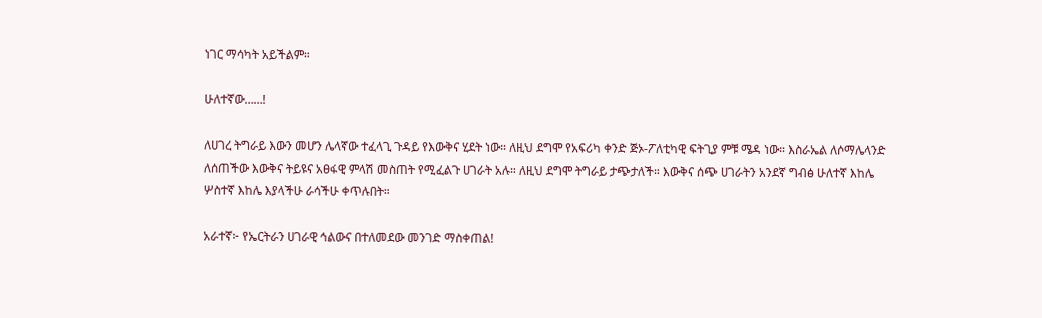ነገር ማሳካት አይችልም።

ሁለተኛው……!

ለሀገረ ትግራይ እውን መሆን ሌላኛው ተፈላጊ ጉዳይ የእውቅና ሂደት ነው። ለዚህ ደግሞ የአፍሪካ ቀንድ ጅኦ-ፖለቲካዊ ፍትጊያ ምቹ ሜዳ ነው። እስራኤል ለሶማሌላንድ ለሰጠችው እውቅና ትይዩና አፀፋዊ ምላሽ መስጠት የሚፈልጉ ሀገራት አሉ። ለዚህ ደግሞ ትግራይ ታጭታለች። እውቅና ሰጭ ሀገራትን አንደኛ ግብፅ ሁለተኛ እከሌ ሦስተኛ እከሌ እያላችሁ ራሳችሁ ቀጥሉበት።

አራተኛ፦ የኤርትራን ሀገራዊ ኅልውና በተለመደው መንገድ ማስቀጠል!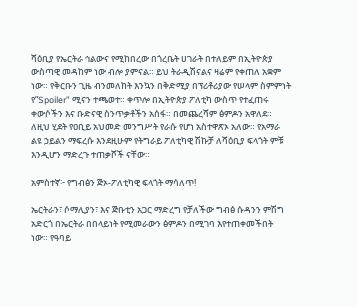ሻዕቢያ የኤርትራ ኅልውና የሚከበረው በጎረቤት ሀገራት በተለይም በኢትዮጵያ ውስጣዊ መዳከም ነው ብሎ ያምናል። ይህ ትራዲሽናልና ዛሬም የቀጠለ አቋም ነው። የቅርቡን ጊዜ ብንመለከት እንኳን በቅድሚያ በፕሪቶሪያው የሠላም ስምምነት የ”Spoiler” ሚናን ተጫወተ። ቀጥሎ በኢትዮጵያ ፖለቲካ ውስጥ የተፈጠሩ ቀውሶችን እና ቡድናዊ ስንጥቃቶችን አሰፋ። በመጨረሻም ፅምዶን አዋለደ። ለዚህ ሂደት የዐቢይ አህመድ መንግሥት የራሱ የሆነ አስተዋጽኦ አለው። የአማራ ልዩ ኃይልን ማፍረሱ እንደዚሁም የትግራይ ፖለቲካዊ ሽኩቻ ለሻዕቢያ ፍላጎት ምቹ እንዲሆን ማድረጉ ተጠቃሾች ናቸው።

አምስተኛ፦ የግብፅን ጅኦ-ፖለቲካዊ ፍላጎት ማሳለጥ!

ኤርትራን፣ ሶማሊያን፣ እና ጅቡቲን አጋር ማድረግ የቻለችው ግብፅ ሱዳንን ምሽግ አድርጎ በኤርትራ በበላይነት የሚመራውን ፅምዶን በሚገባ እየተጠቀመችበት ነው። የዓባይ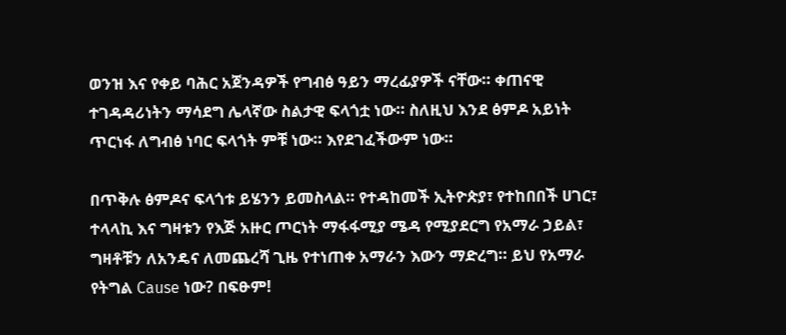ወንዝ እና የቀይ ባሕር አጀንዳዎች የግብፅ ዓይን ማረፊያዎች ናቸው። ቀጠናዊ ተገዳዳሪነትን ማሳደግ ሌላኛው ስልታዊ ፍላጎቷ ነው። ስለዚህ እንደ ፅምዶ አይነት ጥርነፋ ለግብፅ ነባር ፍላጎት ምቹ ነው። እየደገፈችውም ነው።

በጥቅሉ ፅምዶና ፍላጎቱ ይሄንን ይመስላል። የተዳከመች ኢትዮጵያ፣ የተከበበች ሀገር፣ ተላላኪ እና ግዛቱን የእጅ አዙር ጦርነት ማፋፋሚያ ሜዳ የሚያደርግ የአማራ ኃይል፣ ግዛቶቹን ለአንዴና ለመጨረሻ ጊዜ የተነጠቀ አማራን እውን ማድረግ። ይህ የአማራ የትግል Cause ነው? በፍፁም!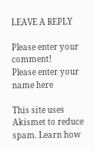LEAVE A REPLY

Please enter your comment!
Please enter your name here

This site uses Akismet to reduce spam. Learn how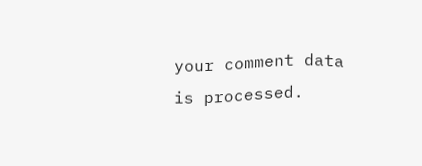your comment data is processed.